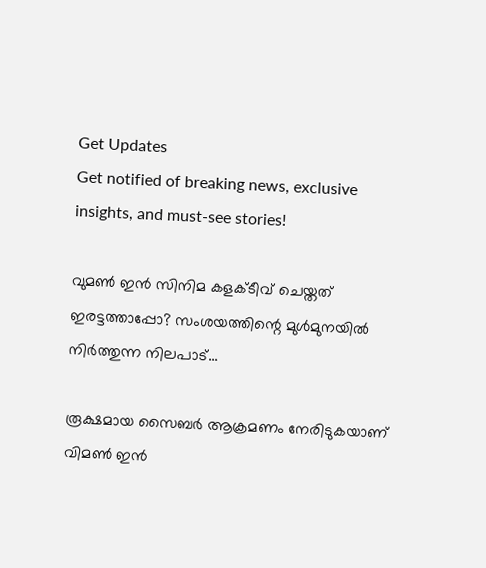Get Updates
Get notified of breaking news, exclusive insights, and must-see stories!

വുമൺ ഇൻ സിനിമ കളക്ടീവ് ചെയ്തത് ഇരട്ടത്താപ്പോ? സംശയത്തിന്റെ മുൾമുനയിൽ നിർത്തുന്ന നിലപാട്...

രൂക്ഷമായ സൈബർ ആക്രമണം നേരിടുകയാണ് വിമൺ ഇൻ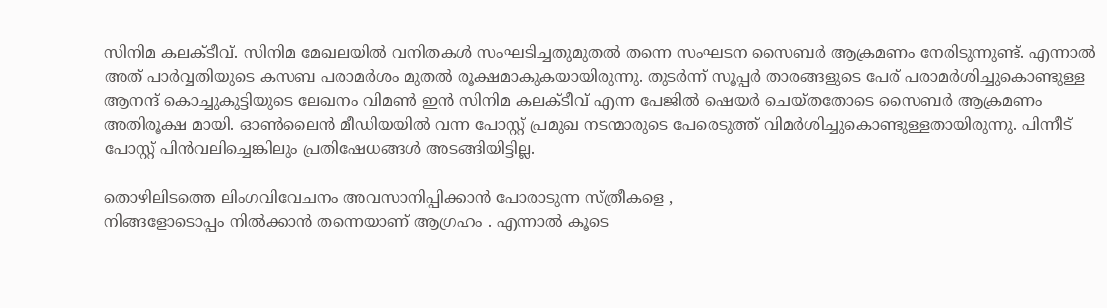സിനിമ കലക്ടീവ്. സിനിമ മേഖലയിൽ വനിതകൾ സംഘടിച്ചതുമുതൽ തന്നെ സംഘടന സൈബർ ആക്രമണം നേരിടുന്നുണ്ട്. എന്നാൽ അത് പാർവ്വതിയുടെ കസബ പരാമർശം മുതൽ രൂക്ഷമാകുകയായിരുന്നു. തുടർന്ന് സൂപ്പർ താരങ്ങളുടെ പേര് പരാമർശിച്ചുകൊണ്ടുള്ള ആനന്ദ് കൊച്ചുകുട്ടിയുടെ ലേഖനം വിമൺ ഇൻ സിനിമ കലക്ടീവ് എന്ന പേജിൽ ഷെയർ ചെയ്തതോടെ സൈബർ ആക്രമണം അതിരൂക്ഷ മായി. ഓൺലൈൻ മീഡിയയിൽ വന്ന പോസ്റ്റ് പ്രമുഖ നടന്മാരുടെ പേരെടുത്ത് വിമർശിച്ചുകൊണ്ടുള്ളതായിരുന്നു. പിന്നീട് പോസ്റ്റ് പിന്‍വലിച്ചെങ്കിലും പ്രതിഷേധങ്ങൾ അടങ്ങിയിട്ടില്ല.

തൊഴിലിടത്തെ ലിംഗവിവേചനം അവസാനിപ്പിക്കാൻ പോരാടുന്ന സ്ത്രീകളെ ,
നിങ്ങളോടൊപ്പം നിൽക്കാൻ തന്നെയാണ് ആഗ്രഹം . എന്നാൽ കൂടെ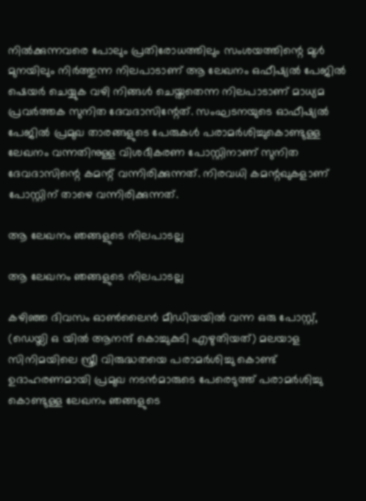നിൽക്കുന്നവരെ പോലും പ്രതിരോധത്തിലും സംശയത്തിന്റെ മുൾ മുനയിലും നിർത്തുന്ന നിലപാടാണ് ആ ലേഖനം ഒഫീഷ്യൽ പേജിൽ ഷെയർ ചെയ്യുക വഴി നിങ്ങൾ ചെയ്തതെന്ന നിലപാടാണ് മാധ്യമ പ്രവർത്തക സുനിത ദേവദാസിന്റേത്. സംഘടനയുടെ ഓഫീഷ്യൽ പേജിൽ പ്രമുഖ താരങ്ങളുടെ പേരുകൾ പരാമർശിച്ചുകൊണ്ടുള്ള ലേഖനം വന്നതിനുള്ള വിശദീകരണ പോസ്റ്റിനാണ് സുനിത ദേവദാസിന്റെ കമന്റ് വന്നിരിക്കുന്നത്. നിരവധി കമന്റഖുകളാണ് പോസ്റ്റിന് താഴെ വന്നിരിക്കുന്നത്.

ആ ലേഖനം ഞങ്ങളുടെ നിലപാടല്ല

ആ ലേഖനം ഞങ്ങളുടെ നിലപാടല്ല

കഴിഞ്ഞ ദിവസം ഓൺലൈൻ മീഡിയയിൽ വന്ന ഒരു പോസ്റ്റ്, (ഡെയ്ലി ഒ യിൽ ആനന്ദ് കൊച്ചുകുടി എഴുതിയത്) മലയാള സിനിമയിലെ സ്ത്രീ വിരുദ്ധതയെ പരാമർശിച്ചു കൊണ്ട് ഉദാഹരണമായി പ്രമുഖ നടൻമാരുടെ പേരെടുത്ത് പരാമർശിച്ചു കൊണ്ടുള്ള ലേഖനം ഞങ്ങളുടെ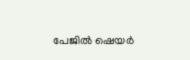പേജിൽ ഷെയർ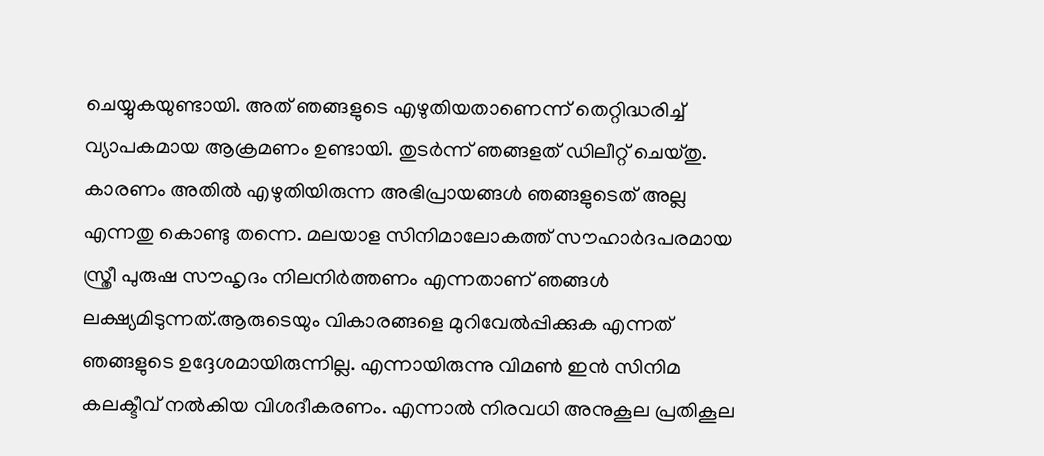ചെയ്യുകയുണ്ടായി. അത് ഞങ്ങളുടെ എഴുതിയതാണെന്ന് തെറ്റിദ്ധരിച്ച് വ്യാപകമായ ആക്രമണം ഉണ്ടായി. തുടർന്ന് ഞങ്ങളത് ഡിലീറ്റ് ചെയ്തു. കാരണം അതിൽ എഴുതിയിരുന്ന അഭിപ്രായങ്ങൾ ഞങ്ങളുടെത് അല്ല എന്നതു കൊണ്ടു തന്നെ. മലയാള സിനിമാലോകത്ത് സൗഹാർദപരമായ സ്ത്രീ പുരുഷ സൗഹൃദം നിലനിർത്തണം എന്നതാണ് ഞങ്ങൾ ലക്ഷ്യമിടുന്നത്.ആരുടെയും വികാരങ്ങളെ മുറിവേൽപ്പിക്കുക എന്നത് ഞങ്ങളുടെ ഉദ്ദേശമായിരുന്നില്ല. എന്നായിരുന്നു വിമൺ ഇൻ സിനിമ കലക്ടീവ് നൽകിയ വിശദീകരണം. എന്നാൽ നിരവധി അനുകൂല പ്രതികൂല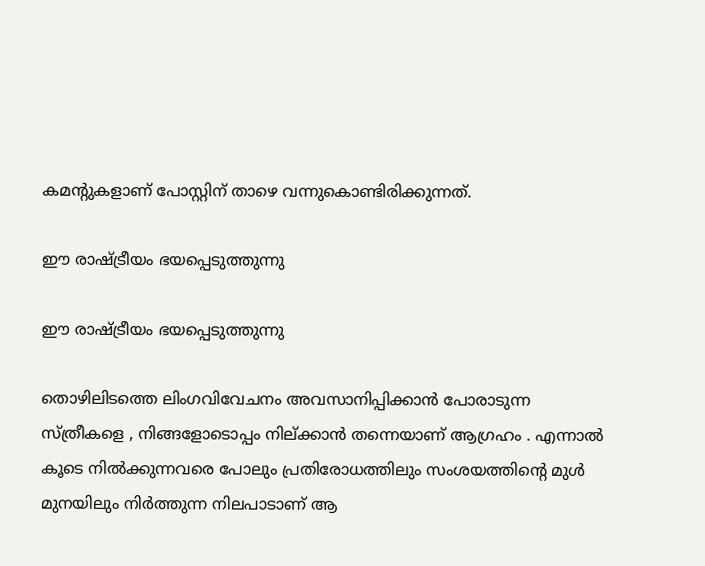കമന്റുകളാണ് പോസ്റ്റിന് താഴെ വന്നുകൊണ്ടിരിക്കുന്നത്.

ഈ രാഷ്ട്രീയം ഭയപ്പെടുത്തുന്നു

ഈ രാഷ്ട്രീയം ഭയപ്പെടുത്തുന്നു

തൊഴിലിടത്തെ ലിംഗവിവേചനം അവസാനിപ്പിക്കാൻ പോരാടുന്ന സ്ത്രീകളെ , നിങ്ങളോടൊപ്പം നില്ക്കാൻ തന്നെയാണ് ആഗ്രഹം . എന്നാൽ കൂടെ നിൽക്കുന്നവരെ പോലും പ്രതിരോധത്തിലും സംശയത്തിന്റെ മുൾ മുനയിലും നിർത്തുന്ന നിലപാടാണ് ആ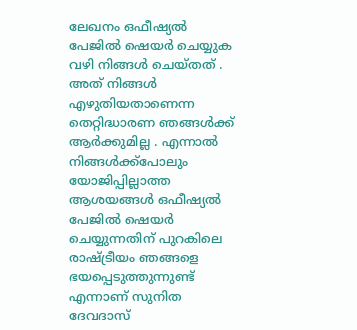ലേഖനം ഒഫീഷ്യൽ പേജിൽ ഷെയർ ചെയ്യുക വഴി നിങ്ങൾ ചെയ്തത് . അത് നിങ്ങൾ എഴുതിയതാണെന്ന തെറ്റിദ്ധാരണ ഞങ്ങൾക്ക് ആർക്കുമില്ല . എന്നാൽ നിങ്ങൾക്ക്പോലും യോജിപ്പില്ലാത്ത ആശയങ്ങൾ ഒഫീഷ്യൽ പേജിൽ ഷെയർ ചെയ്യുന്നതിന് പുറകിലെ രാഷ്ട്രീയം ഞങ്ങളെ ഭയപ്പെടുത്തുന്നുണ്ട് എന്നാണ് സുനിത ദേവദാസ്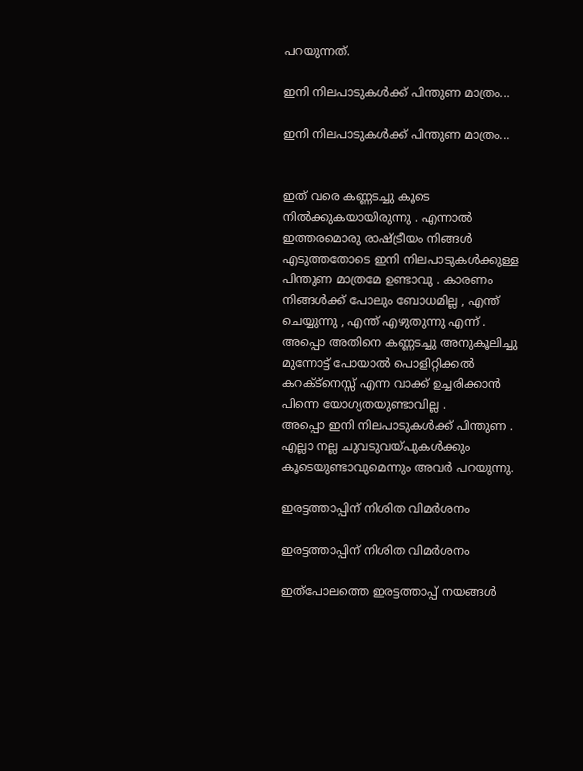പറയുന്നത്.

ഇനി നിലപാടുകൾക്ക് പിന്തുണ മാത്രം...

ഇനി നിലപാടുകൾക്ക് പിന്തുണ മാത്രം...


ഇത് വരെ കണ്ണടച്ചു കൂടെ നിൽക്കുകയായിരുന്നു . എന്നാൽ ഇത്തരമൊരു രാഷ്ട്രീയം നിങ്ങൾ എടുത്തതോടെ ഇനി നിലപാടുകൾക്കുള്ള പിന്തുണ മാത്രമേ ഉണ്ടാവു . കാരണം നിങ്ങൾക്ക് പോലും ബോധമില്ല , എന്ത് ചെയ്യുന്നു , എന്ത് എഴുതുന്നു എന്ന് . അപ്പൊ അതിനെ കണ്ണടച്ചു അനുകൂലിച്ചു മുന്നോട്ട് പോയാൽ പൊളിറ്റിക്കൽ കറക്ട്നെസ്സ് എന്ന വാക്ക് ഉച്ചരിക്കാൻ പിന്നെ യോഗ്യതയുണ്ടാവില്ല .
അപ്പൊ ഇനി നിലപാടുകൾക്ക് പിന്തുണ . എല്ലാ നല്ല ചുവടുവയ്പുകൾക്കും കൂടെയുണ്ടാവുമെന്നും അവർ പറയുന്നു.

ഇരട്ടത്താപ്പിന് നിശിത വിമർശനം

ഇരട്ടത്താപ്പിന് നിശിത വിമർശനം

ഇത്പോലത്തെ ഇരട്ടത്താപ്പ് നയങ്ങൾ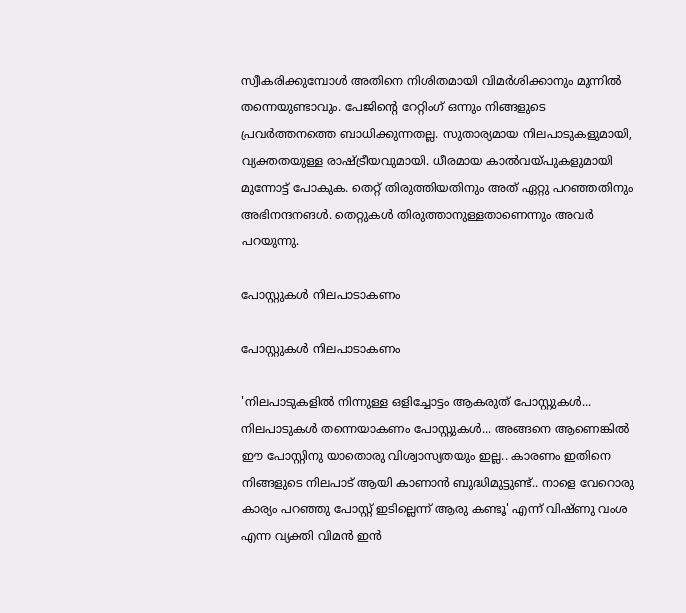സ്വീകരിക്കുമ്പോൾ അതിനെ നിശിതമായി വിമർശിക്കാനും മുന്നിൽ തന്നെയുണ്ടാവും. പേജിന്റെ റേറ്റിംഗ് ഒന്നും നിങ്ങളുടെ പ്രവർത്തനത്തെ ബാധിക്കുന്നതല്ല. സുതാര്യമായ നിലപാടുകളുമായി, വ്യക്തതയുള്ള രാഷ്ട്രീയവുമായി. ധീരമായ കാൽവയ്പുകളുമായി മുന്നോട്ട് പോകുക. തെറ്റ് തിരുത്തിയതിനും അത് ഏറ്റു പറഞ്ഞതിനും അഭിനന്ദനങൾ. തെറ്റുകൾ തിരുത്താനുള്ളതാണെന്നും അവർ പറയുന്നു.

പോസ്റ്റുകൾ നിലപാടാകണം

പോസ്റ്റുകൾ നിലപാടാകണം

'നിലപാടുകളിൽ നിന്നുള്ള ഒളിച്ചോട്ടം ആകരുത് പോസ്റ്റുകൾ... നിലപാടുകൾ തന്നെയാകണം പോസ്റ്റുകൾ... അങ്ങനെ ആണെങ്കിൽ ഈ പോസ്റ്റിനു യാതൊരു വിശ്വാസ്യതയും ഇല്ല.. കാരണം ഇതിനെ നിങ്ങളുടെ നിലപാട് ആയി കാണാൻ ബുദ്ധിമുട്ടുണ്ട്.. നാളെ വേറൊരു കാര്യം പറഞ്ഞു പോസ്റ്റ് ഇടില്ലെന്ന് ആരു കണ്ടൂ' എന്ന് വിഷ്ണു വംശ എന്ന വ്യക്തി വിമൻ‌ ഇൻ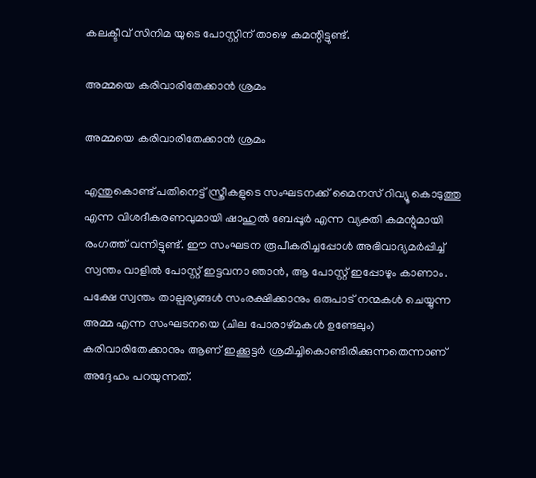കലക്ടീവ് സിനിമ യുടെ പോസ്റ്റിന് താഴെ കമന്റിട്ടുണ്ട്.

അമ്മയെ കരിവാരിതേക്കാൻ ശ്രമം

അമ്മയെ കരിവാരിതേക്കാൻ ശ്രമം

എന്തുകൊണ്ട് പതിനെട്ട് സ്ത്രീകളുടെ സംഘടനക്ക് മൈനസ് റിവ്യൂ കൊടുത്തു എന്ന വിശദീകരണവുമായി ഷാഹുൽ ബേപ്പൂർ എന്ന വ്യക്തി കമന്റുമായി രംഗത്ത് വന്നിട്ടുണ്ട്. ഈ സംഘടന രൂപീകരിച്ചപ്പോൾ അഭിവാദ്യമർപ്പിച്ച് സ്വന്തം വാളിൽ പോസ്റ്റ്‌ ഇട്ടവനാ ഞാൻ, ആ പോസ്റ്റ്‌ ഇപ്പോഴും കാണാം. പക്ഷേ സ്വന്തം താല്പര്യങ്ങൾ സംരക്ഷിക്കാനും ഒരുപാട് നന്മകൾ ചെയ്യുന്ന അമ്മ എന്ന സംഘടനയെ (ചില പോരാഴ്മകൾ ഉണ്ടേലും) കരിവാരിതേക്കാനും ആണ് ഇക്കൂട്ടർ ശ്രമിച്ചികൊണ്ടിരിക്കുന്നതെന്നാണ് അദ്ദേഹം പറയുന്നത്.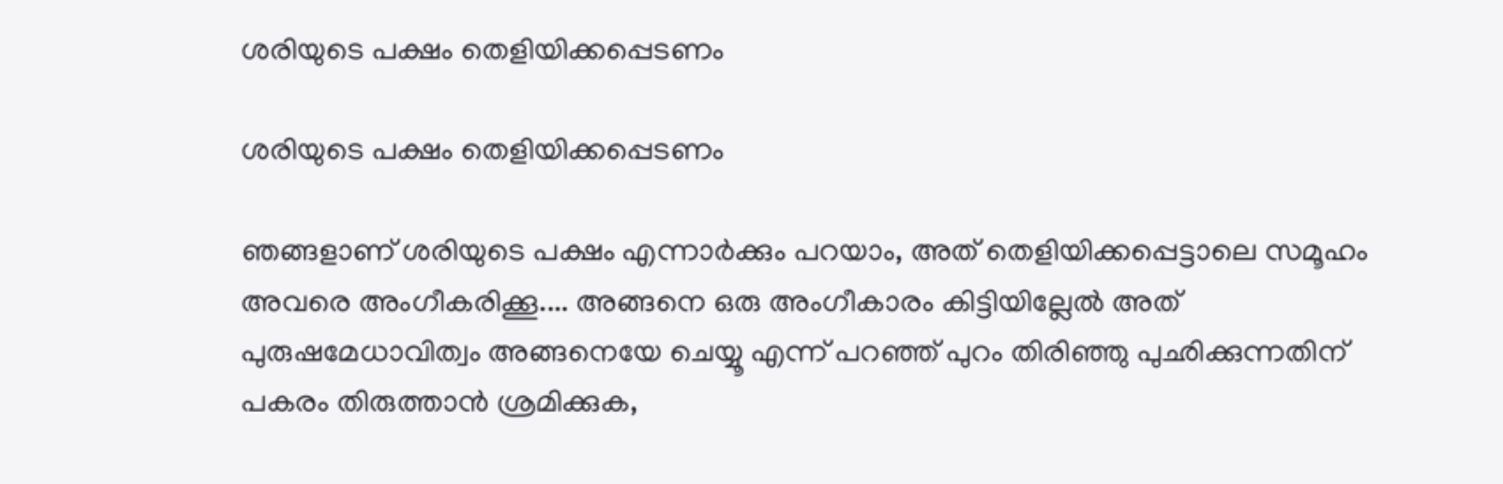ശരിയുടെ പക്ഷം തെളിയിക്കപ്പെടണം

ശരിയുടെ പക്ഷം തെളിയിക്കപ്പെടണം

ഞങ്ങളാണ് ശരിയുടെ പക്ഷം എന്നാർക്കും പറയാം, അത് തെളിയിക്കപ്പെട്ടാലെ സമൂഹം അവരെ അംഗീകരിക്കൂ.... അങ്ങനെ ഒരു അംഗീകാരം കിട്ടിയില്ലേൽ അത് പുരുഷമേധാവിത്വം അങ്ങനെയേ ചെയ്യൂ എന്ന് പറഞ്ഞ് പുറം തിരിഞ്ഞു പുഛിക്കുന്നതിന് പകരം തിരുത്താൻ ശ്രമിക്കുക,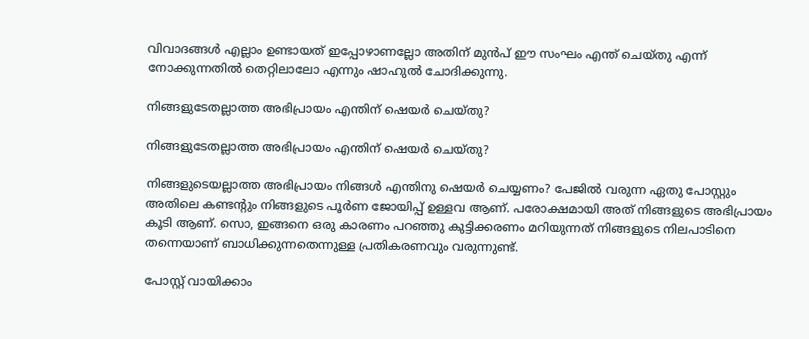വിവാദങ്ങൾ എല്ലാം ഉണ്ടായത് ഇപ്പോഴാണല്ലോ അതിന് മുൻപ് ഈ സംഘം എന്ത് ചെയ്തു എന്ന് നോക്കുന്നതിൽ തെറ്റിലാലോ എന്നും ഷാഹുൽ ചോദിക്കുന്നു.

നിങ്ങളുടേതല്ലാത്ത അഭിപ്രായം എന്തിന് ഷെയർ ചെയ്തു?

നിങ്ങളുടേതല്ലാത്ത അഭിപ്രായം എന്തിന് ഷെയർ ചെയ്തു?

നിങ്ങളുടെയല്ലാത്ത അഭിപ്രായം നിങ്ങൾ എന്തിനു ഷെയർ ചെയ്യണം? പേജിൽ വരുന്ന ഏതു പോസ്റ്റും അതിലെ കണ്ടന്റും നിങ്ങളുടെ പൂർണ ജോയിപ്പ് ഉള്ളവ ആണ്. പരോക്ഷമായി അത് നിങ്ങളുടെ അഭിപ്രായം കൂടി ആണ്. സൊ, ഇങ്ങനെ ഒരു കാരണം പറഞ്ഞു കുട്ടിക്കരണം മറിയുന്നത് നിങ്ങളുടെ നിലപാടിനെ തന്നെയാണ് ബാധിക്കുന്നതെന്നുള്ള പ്രതികരണവും വരുന്നുണ്ട്.

പോസ്റ്റ് വായിക്കാം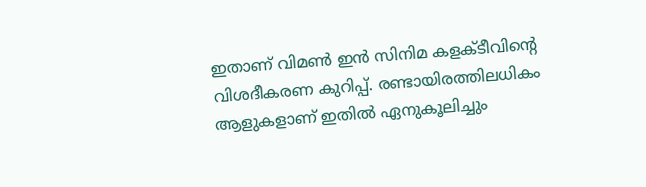ഇതാണ് വിമണ്‍ ഇന്‍ സിനിമ കളക്ടീവിന്റെ വിശദീകരണ കുറിപ്പ്. രണ്ടായിരത്തിലധികം ആളുകളാണ് ഇതില്‍ ഏനുകൂലിച്ചും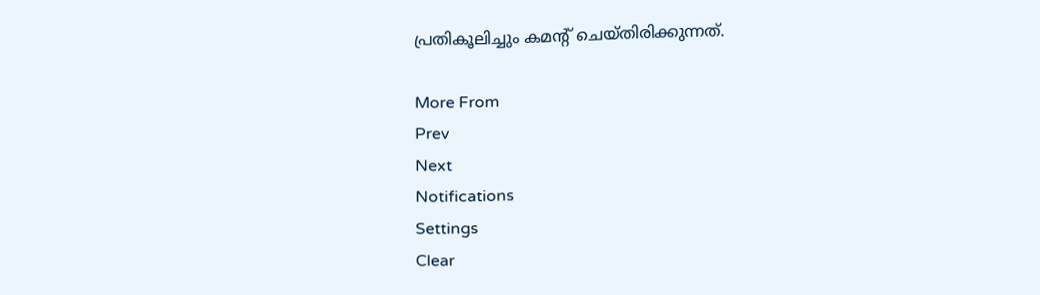പ്രതികൂലിച്ചും കമന്റ് ചെയ്തിരിക്കുന്നത്.

More From
Prev
Next
Notifications
Settings
Clear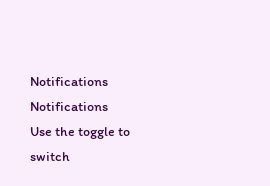Notifications
Notifications
Use the toggle to switch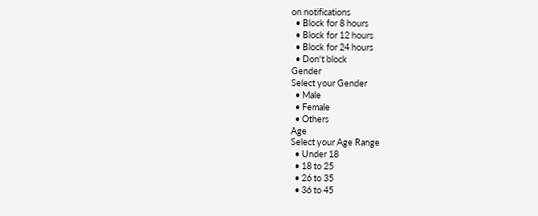on notifications
  • Block for 8 hours
  • Block for 12 hours
  • Block for 24 hours
  • Don't block
Gender
Select your Gender
  • Male
  • Female
  • Others
Age
Select your Age Range
  • Under 18
  • 18 to 25
  • 26 to 35
  • 36 to 45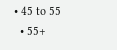• 45 to 55
  • 55+